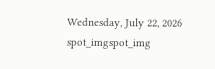Wednesday, July 22, 2026
spot_imgspot_img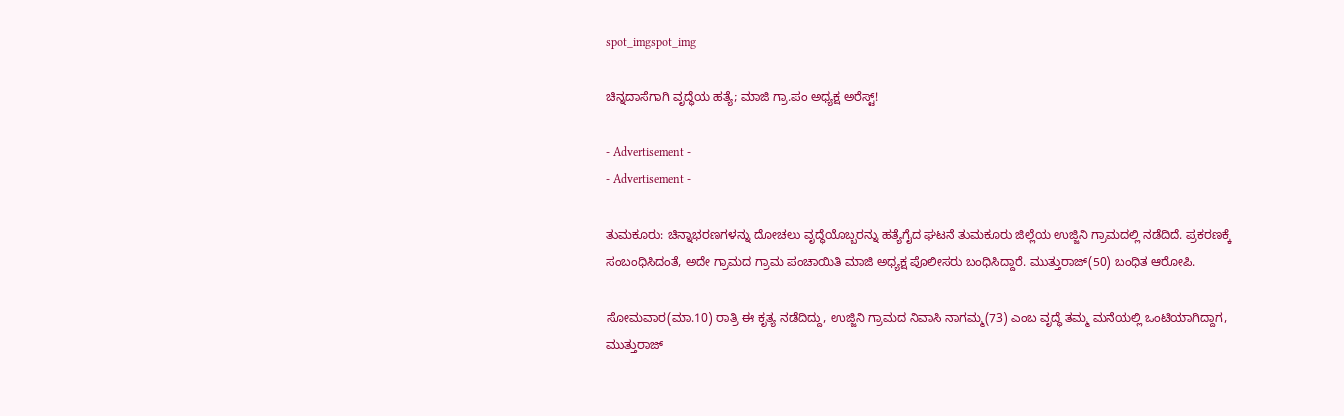spot_imgspot_img

ಚಿನ್ನದಾಸೆಗಾಗಿ ವೃದ್ಧೆಯ ಹತ್ಯೆ; ಮಾಜಿ ಗ್ರಾ.ಪಂ ಅಧ್ಯಕ್ಷ ಅರೆಸ್ಟ್!

- Advertisement -
- Advertisement -

ತುಮಕೂರು: ಚಿನ್ನಾಭರಣಗಳನ್ನು ದೋಚಲು ವೃದ್ಧೆಯೊಬ್ಬರನ್ನು ಹತ್ಯೆಗೈದ ಘಟನೆ ತುಮಕೂರು ಜಿಲ್ಲೆಯ ಉಜ್ಜಿನಿ ಗ್ರಾಮದಲ್ಲಿ ನಡೆದಿದೆ. ಪ್ರಕರಣಕ್ಕೆ ಸಂಬಂಧಿಸಿದಂತೆ, ಅದೇ ಗ್ರಾಮದ ಗ್ರಾಮ ಪಂಚಾಯಿತಿ ಮಾಜಿ ಅಧ್ಯಕ್ಷ ಪೊಲೀಸರು ಬಂಧಿಸಿದ್ದಾರೆ. ಮುತ್ತುರಾಜ್(50) ಬಂಧಿತ ಆರೋಪಿ.

ಸೋಮವಾರ(ಮಾ.10) ರಾತ್ರಿ ಈ ಕೃತ್ಯ ನಡೆದಿದ್ದು, ಉಜ್ಜಿನಿ ಗ್ರಾಮದ ನಿವಾಸಿ ನಾಗಮ್ಮ(73) ಎಂಬ ವೃದ್ಧೆ ತಮ್ಮ ಮನೆಯಲ್ಲಿ ಒಂಟಿಯಾಗಿದ್ದಾಗ, ಮುತ್ತುರಾಜ್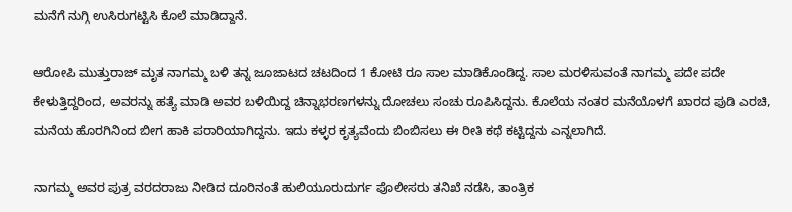ಮನೆಗೆ ನುಗ್ಗಿ ಉಸಿರುಗಟ್ಟಿಸಿ ಕೊಲೆ ಮಾಡಿದ್ದಾನೆ.

ಆರೋಪಿ ಮುತ್ತುರಾಜ್ ಮೃತ ನಾಗಮ್ಮ ಬಳಿ ತನ್ನ ಜೂಜಾಟದ ಚಟದಿಂದ 1 ಕೋಟಿ ರೂ ಸಾಲ ಮಾಡಿಕೊಂಡಿದ್ದ. ಸಾಲ ಮರಳಿಸುವಂತೆ ನಾಗಮ್ಮ ಪದೇ ಪದೇ ಕೇಳುತ್ತಿದ್ದರಿಂದ, ಅವರನ್ನು ಹತ್ಯೆ ಮಾಡಿ ಅವರ ಬಳಿಯಿದ್ದ ಚಿನ್ನಾಭರಣಗಳನ್ನು ದೋಚಲು ಸಂಚು ರೂಪಿಸಿದ್ದನು. ಕೊಲೆಯ ನಂತರ ಮನೆಯೊಳಗೆ ಖಾರದ ಪುಡಿ ಎರಚಿ, ಮನೆಯ ಹೊರಗಿನಿಂದ ಬೀಗ ಹಾಕಿ ಪರಾರಿಯಾಗಿದ್ದನು. ಇದು ಕಳ್ಳರ ಕೃತ್ಯವೆಂದು ಬಿಂಬಿಸಲು ಈ ರೀತಿ ಕಥೆ ಕಟ್ಟಿದ್ದನು ಎನ್ನಲಾಗಿದೆ.

ನಾಗಮ್ಮ ಅವರ ಪುತ್ರ ವರದರಾಜು ನೀಡಿದ ದೂರಿನಂತೆ ಹುಲಿಯೂರುದುರ್ಗ ಪೊಲೀಸರು ತನಿಖೆ ನಡೆಸಿ, ತಾಂತ್ರಿಕ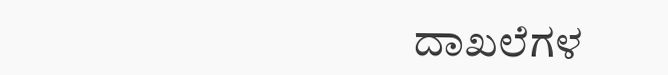ದಾಖಲೆಗಳ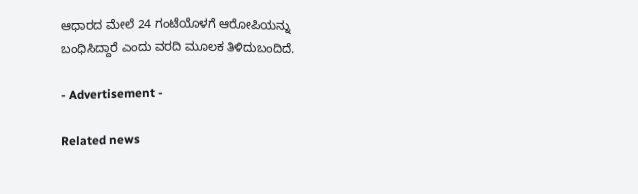ಆಧಾರದ ಮೇಲೆ 24 ಗಂಟೆಯೊಳಗೆ ಆರೋಪಿಯನ್ನು ಬಂಧಿಸಿದ್ದಾರೆ ಎಂದು ವರದಿ ಮೂಲಕ ತಿಳಿದುಬಂದಿದೆ.

- Advertisement -

Related news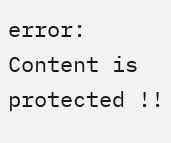error: Content is protected !!